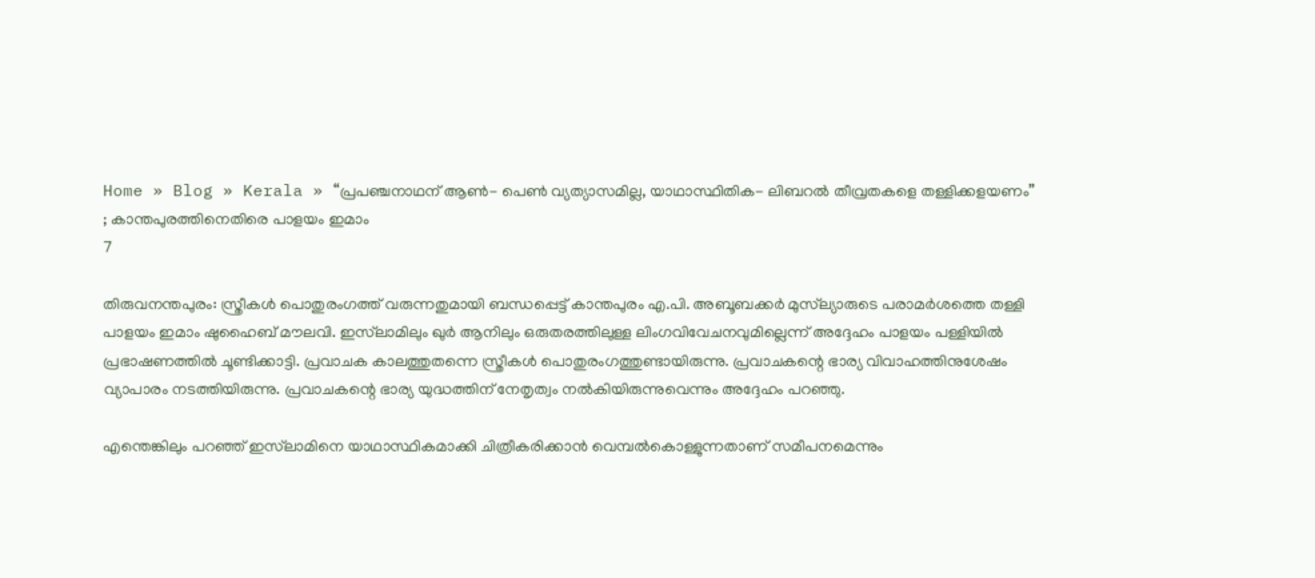Home » Blog » Kerala » “പ്രപഞ്ചനാഥന് ആൺ- പെൺ വ്യത്യാസമില്ല, യാഥാസ്ഥിതിക- ലിബറൽ തീവ്രതകളെ തള്ളിക്കളയണം” ; കാന്തപുരത്തിനെതിരെ പാളയം ഇമാം
7

തിരുവനന്തപുരം: സ്ത്രീകൾ പൊതുരംഗത്ത് വരുന്നതുമായി ബന്ധപ്പെട്ട് കാന്തപുരം എ.പി. അബൂബക്കർ മുസ്‌ല്യാരുടെ പരാമർശത്തെ തള്ളി പാളയം ഇമാം ഷുഹൈബ് മൗലവി. ഇസ്‌ലാമിലും ഖുർ ആനിലും ഒരുതരത്തിലുള്ള ലിംഗവിവേചനവുമില്ലെന്ന് അദ്ദേഹം പാളയം പള്ളിയിൽ പ്രഭാഷണത്തിൽ ചൂണ്ടിക്കാട്ടി. പ്രവാചക കാലത്തുതന്നെ സ്ത്രീകൾ പൊതുരംഗത്തുണ്ടായിരുന്നു. പ്രവാചകന്റെ ഭാര്യ വിവാഹത്തിനുശേഷം വ്യാപാരം നടത്തിയിരുന്നു. പ്രവാചകന്റെ ഭാര്യ യുദ്ധത്തിന് നേതൃത്വം നൽകിയിരുന്നുവെന്നും അദ്ദേഹം പറഞ്ഞു.

എന്തെങ്കിലും പറഞ്ഞ് ഇസ്‌ലാമിനെ യാഥാസ്ഥികമാക്കി ചിത്രീകരിക്കാൻ വെമ്പൽകൊള്ളുന്നതാണ് സമീപനമെന്നും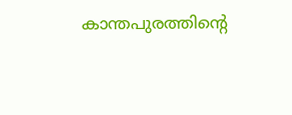കാന്തപുരത്തിന്റെ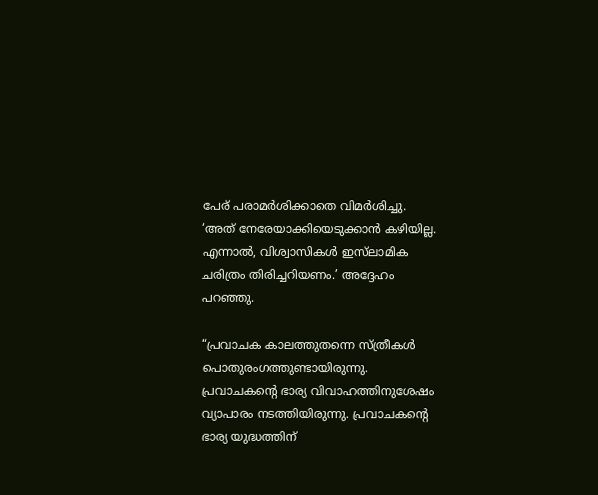പേര് പരാമർശിക്കാതെ വിമർശിച്ചു. ‘അത് നേരേയാക്കിയെടുക്കാൻ കഴിയില്ല. എന്നാൽ, വിശ്വാസികൾ ഇസ്‌ലാമിക ചരിത്രം തിരിച്ചറിയണം.’ അദ്ദേഹം പറഞ്ഞു.

“പ്രവാചക കാലത്തുതന്നെ സ്ത്രീകൾ പൊതുരംഗത്തുണ്ടായിരുന്നു. പ്രവാചകന്റെ ഭാര്യ വിവാഹത്തിനുശേഷം വ്യാപാരം നടത്തിയിരുന്നു. പ്രവാചകന്റെ ഭാര്യ യുദ്ധത്തിന്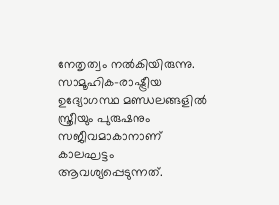നേതൃത്വം നൽകിയിരുന്നു. സാമൂഹിക-രാഷ്ട്രീയ ഉദ്യോഗസ്ഥ മണ്ഡലങ്ങളിൽ സ്ത്രീയും പുരുഷനും സജീവമാകാനാണ് കാലഘട്ടം ആവശ്യപ്പെടുന്നത്.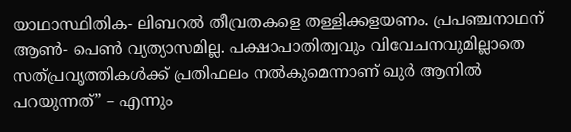യാഥാസ്ഥിതിക- ലിബറൽ തീവ്രതകളെ തള്ളിക്കളയണം. പ്രപഞ്ചനാഥന് ആൺ- പെൺ വ്യത്യാസമില്ല. പക്ഷാപാതിത്വവും വിവേചനവുമില്ലാതെ സത്‌പ്രവൃത്തികൾക്ക് പ്രതിഫലം നൽകുമെന്നാണ് ഖുർ ആനിൽ പറയുന്നത്” – എന്നും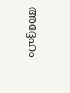അദ്ദേഹം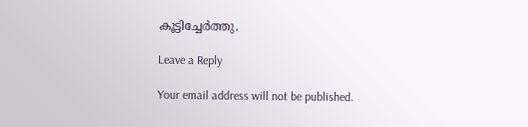കൂട്ടിച്ചേർത്തു.

Leave a Reply

Your email address will not be published.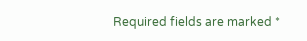Required fields are marked *